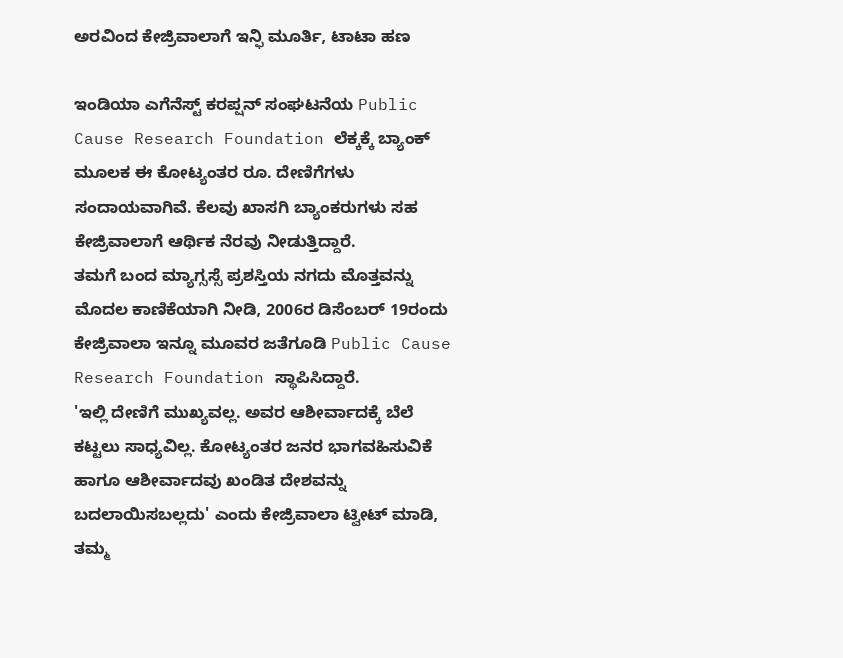ಅರವಿಂದ ಕೇಜ್ರಿವಾಲಾಗೆ ಇನ್ಫಿ ಮೂರ್ತಿ, ಟಾಟಾ ಹಣ

ಇಂಡಿಯಾ ಎಗೆನೆಸ್ಟ್ ಕರಪ್ಷನ್ ಸಂಘಟನೆಯ Public Cause Research Foundation ಲೆಕ್ಕಕ್ಕೆ ಬ್ಯಾಂಕ್ ಮೂಲಕ ಈ ಕೋಟ್ಯಂತರ ರೂ. ದೇಣಿಗೆಗಳು ಸಂದಾಯವಾಗಿವೆ. ಕೆಲವು ಖಾಸಗಿ ಬ್ಯಾಂಕರುಗಳು ಸಹ ಕೇಜ್ರಿವಾಲಾಗೆ ಆರ್ಥಿಕ ನೆರವು ನೀಡುತ್ತಿದ್ದಾರೆ.
ತಮಗೆ ಬಂದ ಮ್ಯಾಗ್ಸಸ್ಸೆ ಪ್ರಶಸ್ತಿಯ ನಗದು ಮೊತ್ತವನ್ನು ಮೊದಲ ಕಾಣಿಕೆಯಾಗಿ ನೀಡಿ, 2006ರ ಡಿಸೆಂಬರ್ 19ರಂದು ಕೇಜ್ರಿವಾಲಾ ಇನ್ನೂ ಮೂವರ ಜತೆಗೂಡಿ Public Cause Research Foundation ಸ್ಥಾಪಿಸಿದ್ದಾರೆ.
'ಇಲ್ಲಿ ದೇಣಿಗೆ ಮುಖ್ಯವಲ್ಲ. ಅವರ ಆಶೀರ್ವಾದಕ್ಕೆ ಬೆಲೆ ಕಟ್ಟಲು ಸಾಧ್ಯವಿಲ್ಲ. ಕೋಟ್ಯಂತರ ಜನರ ಭಾಗವಹಿಸುವಿಕೆ ಹಾಗೂ ಆಶೀರ್ವಾದವು ಖಂಡಿತ ದೇಶವನ್ನು ಬದಲಾಯಿಸಬಲ್ಲದು' ಎಂದು ಕೇಜ್ರಿವಾಲಾ ಟ್ವೀಟ್ ಮಾಡಿ, ತಮ್ಮ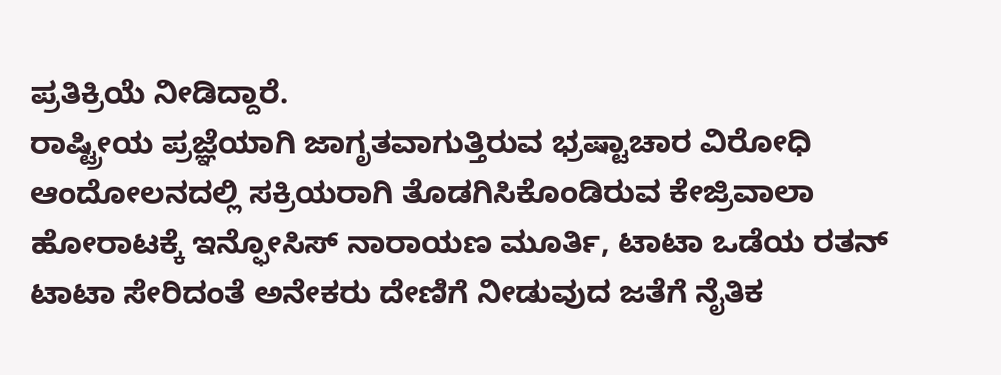ಪ್ರತಿಕ್ರಿಯೆ ನೀಡಿದ್ದಾರೆ.
ರಾಷ್ಟ್ರೀಯ ಪ್ರಜ್ಞೆಯಾಗಿ ಜಾಗೃತವಾಗುತ್ತಿರುವ ಭ್ರಷ್ಟಾಚಾರ ವಿರೋಧಿ ಆಂದೋಲನದಲ್ಲಿ ಸಕ್ರಿಯರಾಗಿ ತೊಡಗಿಸಿಕೊಂಡಿರುವ ಕೇಜ್ರಿವಾಲಾ ಹೋರಾಟಕ್ಕೆ ಇನ್ಫೋಸಿಸ್ ನಾರಾಯಣ ಮೂರ್ತಿ, ಟಾಟಾ ಒಡೆಯ ರತನ್ ಟಾಟಾ ಸೇರಿದಂತೆ ಅನೇಕರು ದೇಣಿಗೆ ನೀಡುವುದ ಜತೆಗೆ ನೈತಿಕ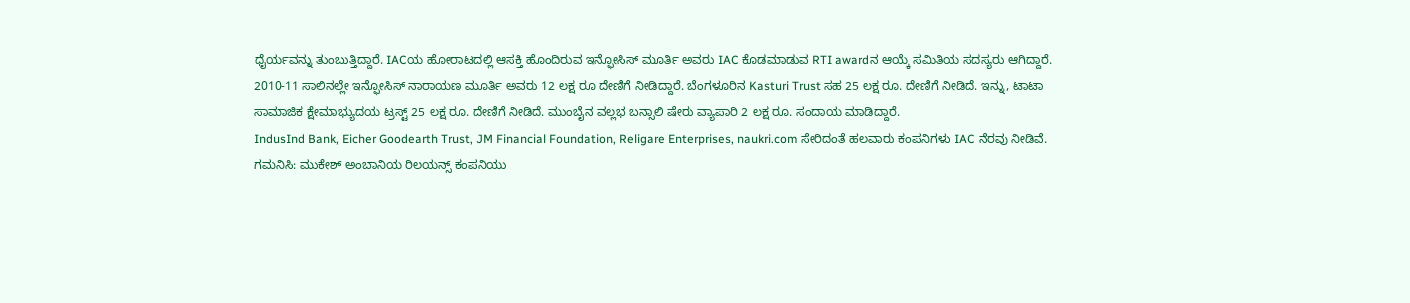ಧೈರ್ಯವನ್ನು ತುಂಬುತ್ತಿದ್ದಾರೆ. IACಯ ಹೋರಾಟದಲ್ಲಿ ಆಸಕ್ತಿ ಹೊಂದಿರುವ ಇನ್ಫೋಸಿಸ್ ಮೂರ್ತಿ ಅವರು IAC ಕೊಡಮಾಡುವ RTI awardನ ಆಯ್ಕೆ ಸಮಿತಿಯ ಸದಸ್ಯರು ಆಗಿದ್ದಾರೆ.
2010-11 ಸಾಲಿನಲ್ಲೇ ಇನ್ಫೋಸಿಸ್ ನಾರಾಯಣ ಮೂರ್ತಿ ಅವರು 12 ಲಕ್ಷ ರೂ ದೇಣಿಗೆ ನೀಡಿದ್ದಾರೆ. ಬೆಂಗಳೂರಿನ Kasturi Trust ಸಹ 25 ಲಕ್ಷ ರೂ. ದೇಣಿಗೆ ನೀಡಿದೆ. ಇನ್ನು, ಟಾಟಾ ಸಾಮಾಜಿಕ ಕ್ಷೇಮಾಭ್ಯುದಯ ಟ್ರಸ್ಟ್ 25 ಲಕ್ಷ ರೂ. ದೇಣಿಗೆ ನೀಡಿದೆ. ಮುಂಬೈನ ವಲ್ಲಭ ಬನ್ಸಾಲಿ ಷೇರು ವ್ಯಾಪಾರಿ 2 ಲಕ್ಷ ರೂ. ಸಂದಾಯ ಮಾಡಿದ್ದಾರೆ.
IndusInd Bank, Eicher Goodearth Trust, JM Financial Foundation, Religare Enterprises, naukri.com ಸೇರಿದಂತೆ ಹಲವಾರು ಕಂಪನಿಗಳು IAC ನೆರವು ನೀಡಿವೆ.
ಗಮನಿಸಿ: ಮುಕೇಶ್ ಅಂಬಾನಿಯ ರಿಲಯನ್ಸ್ ಕಂಪನಿಯು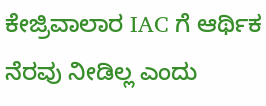ಕೇಜ್ರಿವಾಲಾರ IAC ಗೆ ಆರ್ಥಿಕ ನೆರವು ನೀಡಿಲ್ಲ ಎಂದು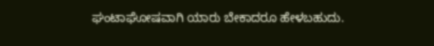ಘಂಟಾಘೋಷವಾಗಿ ಯಾರು ಬೇಕಾದರೂ ಹೇಳಬಹುದು.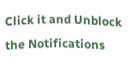Click it and Unblock the Notifications